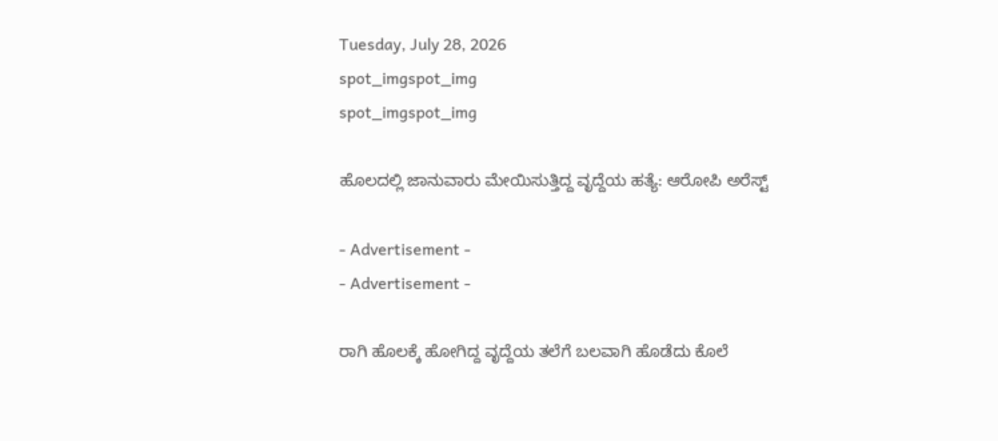Tuesday, July 28, 2026
spot_imgspot_img
spot_imgspot_img

ಹೊಲದಲ್ಲಿ ಜಾನುವಾರು ಮೇಯಿಸುತ್ತಿದ್ದ ವೃದ್ದೆಯ ಹತ್ಯೆ: ಆರೋಪಿ ಅರೆಸ್ಟ್

- Advertisement -
- Advertisement -

ರಾಗಿ ಹೊಲಕ್ಕೆ ಹೋಗಿದ್ದ ವೃದ್ದೆಯ ತಲೆಗೆ ಬಲವಾಗಿ ಹೊಡೆದು ಕೊಲೆ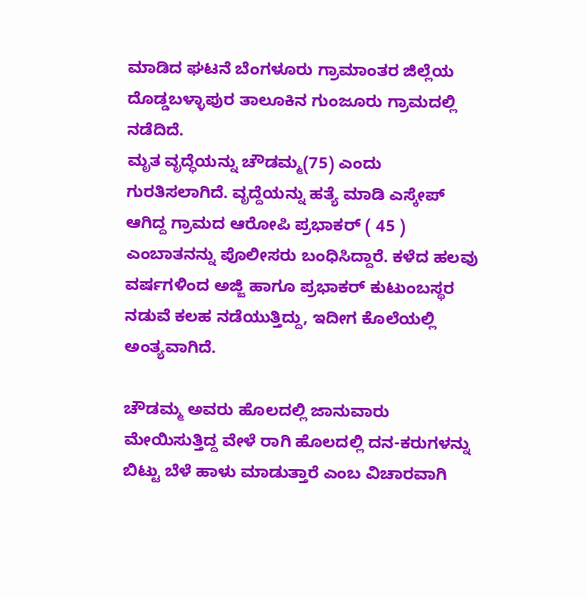ಮಾಡಿದ ಘಟನೆ ಬೆಂಗಳೂರು ಗ್ರಾಮಾಂತರ ಜಿಲ್ಲೆಯ ದೊಡ್ಡಬಳ್ಳಾಪುರ ತಾಲೂಕಿನ ಗುಂಜೂರು ಗ್ರಾಮದಲ್ಲಿ ನಡೆದಿದೆ.
ಮೃತ ವೃದ್ಧೆಯನ್ನು ಚೌಡಮ್ಮ(75) ಎಂದು ಗುರತಿಸಲಾಗಿದೆ. ವೃದ್ದೆಯನ್ನು ಹತ್ಯೆ ಮಾಡಿ ಎಸ್ಕೇಪ್ ಆಗಿದ್ದ ಗ್ರಾಮದ ಆರೋಪಿ ಪ್ರಭಾಕರ್ ( 45 ) ಎಂಬಾತನನ್ನು ಪೊಲೀಸರು ಬಂಧಿಸಿದ್ದಾರೆ. ಕಳೆದ ಹಲವು ವರ್ಷಗಳಿಂದ ಅಜ್ಜಿ ಹಾಗೂ ಪ್ರಭಾಕರ್ ಕುಟುಂಬಸ್ಥರ ನಡುವೆ ಕಲಹ ನಡೆಯುತ್ತಿದ್ದು, ಇದೀಗ ಕೊಲೆಯಲ್ಲಿ ಅಂತ್ಯವಾಗಿದೆ.

ಚೌಡಮ್ಮ ಅವರು ಹೊಲದಲ್ಲಿ ಜಾನುವಾರು ಮೇಯಿಸುತ್ತಿದ್ದ ವೇಳೆ ರಾಗಿ ಹೊಲದಲ್ಲಿ ದನ-ಕರುಗಳನ್ನು ಬಿಟ್ಟು ಬೆಳೆ ಹಾಳು ಮಾಡುತ್ತಾರೆ ಎಂಬ ವಿಚಾರವಾಗಿ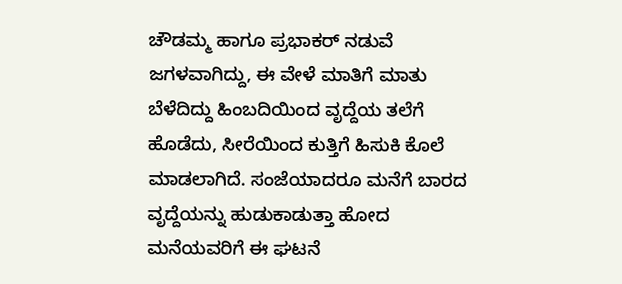ಚೌಡಮ್ಮ ಹಾಗೂ ಪ್ರಭಾಕರ್ ನಡುವೆ ಜಗಳವಾಗಿದ್ದು, ಈ ವೇಳೆ ಮಾತಿಗೆ ಮಾತು ಬೆಳೆದಿದ್ದು ಹಿಂಬದಿಯಿಂದ ವೃದ್ದೆಯ ತಲೆಗೆ ಹೊಡೆದು, ಸೀರೆಯಿಂದ ಕುತ್ತಿಗೆ ಹಿಸುಕಿ ಕೊಲೆ ಮಾಡಲಾಗಿದೆ. ಸಂಜೆಯಾದರೂ ಮನೆಗೆ ಬಾರದ ವೃದ್ದೆಯನ್ನು ಹುಡುಕಾಡುತ್ತಾ ಹೋದ ಮನೆಯವರಿಗೆ ಈ ಘಟನೆ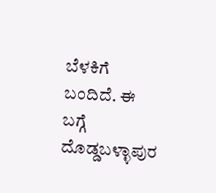ಬೆಳಕಿಗೆ ಬಂದಿದೆ. ಈ ಬಗ್ಗೆ ದೊಡ್ಡಬಳ್ಳಾಪುರ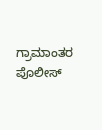ಗ್ರಾಮಾಂತರ ಪೊಲೀಸ್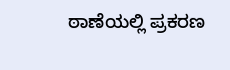ಠಾಣೆಯಲ್ಲಿ ಪ್ರಕರಣ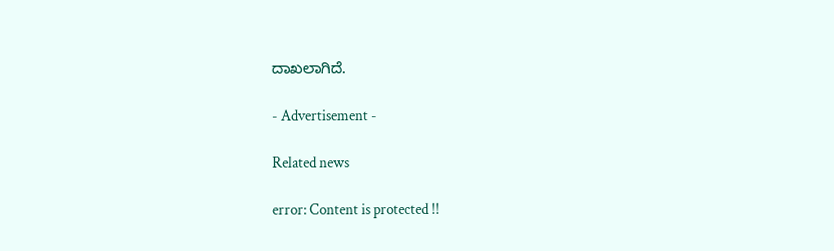ದಾಖಲಾಗಿದೆ.

- Advertisement -

Related news

error: Content is protected !!